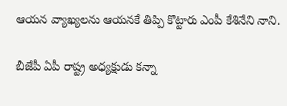ఆయన వ్యాఖ్యలను ఆయనకే తిప్పి కొట్టారు ఎంపీ కేశినేని నాని.

బీజేపీ ఏపీ రాష్ట్ర అధ్యక్షుడు కన్నా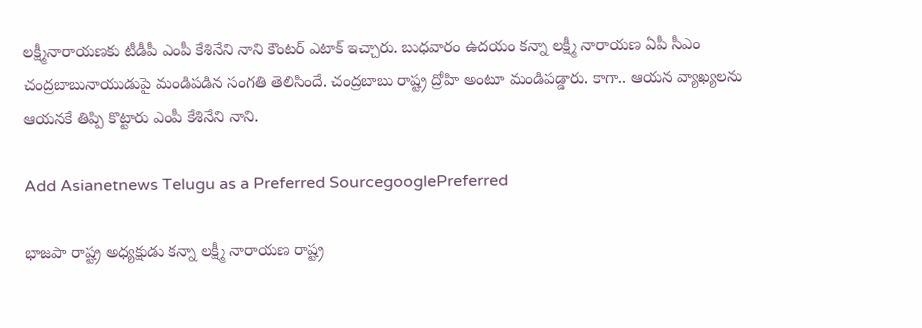లక్ష్మీనారాయణకు టీడీపీ ఎంపీ కేశినేని నాని కౌంటర్ ఎటాక్ ఇచ్చారు. బుధవారం ఉదయం కన్నా లక్ష్మీ నారాయణ ఏపీ సీఎం చంద్రబాబునాయుడుపై మండిపడిన సంగతి తెలిసిందే. చంద్రబాబు రాష్ట్ర ద్రోహి అంటూ మండిపడ్డారు. కాగా.. ఆయన వ్యాఖ్యలను ఆయనకే తిప్పి కొట్టారు ఎంపీ కేశినేని నాని.

Add Asianetnews Telugu as a Preferred SourcegooglePreferred

భాజపా రాష్ట్ర అధ్యక్షుడు కన్నా లక్ష్మీ నారాయణ రాష్ట్ర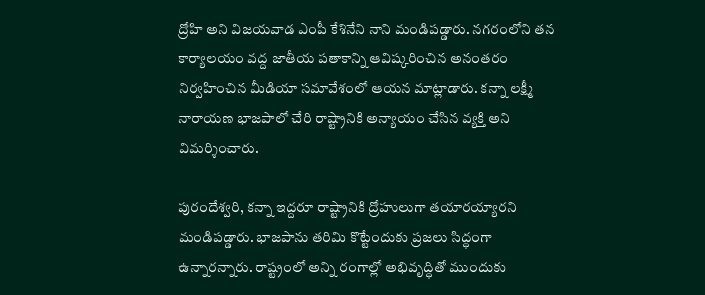ద్రోహి అని విజయవాడ ఎంపీ కేశినేని నాని మండిపడ్డారు. నగరంలోని తన కార్యాలయం వద్ద జాతీయ పతాకాన్ని ఆవిష్కరించిన అనంతరం నిర్వహించిన మీడియా సమావేశంలో ఆయన మాట్లాడారు. కన్నా లక్ష్మీ నారాయణ భాజపాలో చేరి రాష్ట్రానికి అన్యాయం చేసిన వ్యక్తి అని విమర్శించారు.

పురందేశ్వరి, కన్నా ఇద్దరూ రాష్ట్రానికి ద్రోహులుగా తయారయ్యారని మండిపడ్డారు. భాజపాను తరిమి కొట్టేందుకు ప్రజలు సిద్ధంగా ఉన్నారన్నారు. రాష్ట్రంలో అన్ని రంగాల్లో అభివృద్ధితో ముందుకు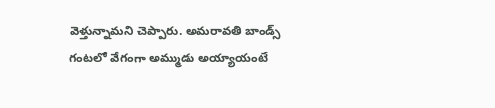వెళ్తున్నామని చెప్పారు. అమరావతి బాండ్స్ గంటలో వేగంగా అమ్ముడు అయ్యాయంటే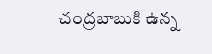చంద్రబాబుకి ఉన్న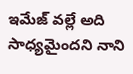ఇమేజ్ వల్లే అది సాధ్యమైందని నాని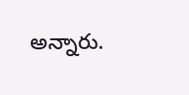అన్నారు.